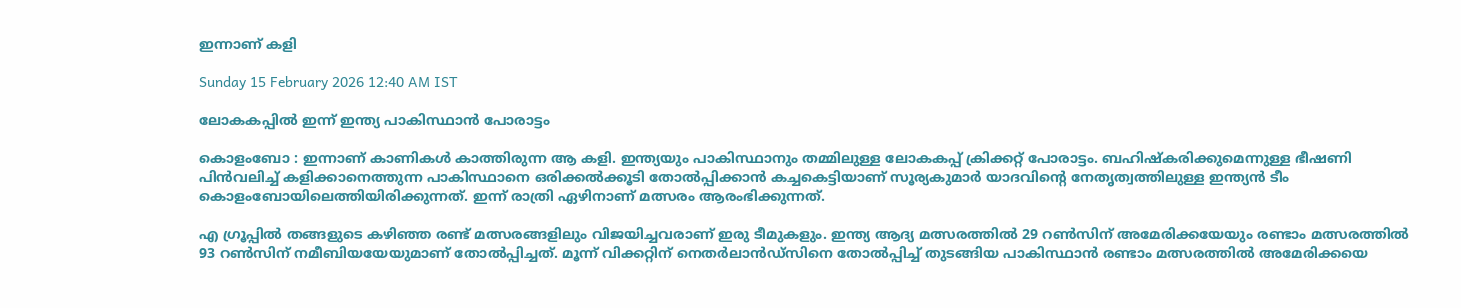ഇന്നാണ് കളി

Sunday 15 February 2026 12:40 AM IST

ലോകകപ്പിൽ ഇന്ന് ഇന്ത്യ പാകിസ്ഥാൻ പോരാട്ടം

കൊളംബോ : ഇന്നാണ് കാണികൾ കാത്തിരുന്ന ആ കളി. ഇന്ത്യയും പാകിസ്ഥാനും തമ്മിലുള്ള ലോകകപ്പ് ക്രിക്കറ്റ് പോരാട്ടം. ബഹിഷ്കരിക്കുമെന്നുള്ള ഭീഷണി പിൻവലിച്ച് കളിക്കാനെത്തുന്ന പാകിസ്ഥാനെ ഒരിക്കൽക്കൂടി തോൽപ്പിക്കാൻ കച്ചകെട്ടിയാണ് സൂര്യകുമാർ യാദവിന്റെ നേതൃത്വത്തിലുള്ള ഇന്ത്യൻ ടീം കൊളംബോയിലെത്തിയിരിക്കുന്നത്. ഇന്ന് രാത്രി ഏഴിനാണ് മത്സരം ആരംഭിക്കുന്നത്.

എ ഗ്രൂപ്പിൽ തങ്ങളുടെ കഴിഞ്ഞ രണ്ട് മത്സരങ്ങളിലും വിജയിച്ചവരാണ് ഇരു ടീമുകളും. ഇന്ത്യ ആദ്യ മത്സരത്തിൽ 29 റൺസിന് അമേരിക്കയേയും രണ്ടാം മത്സരത്തിൽ 93 റൺസിന് നമീബിയയേയുമാണ് തോൽപ്പിച്ചത്. മൂന്ന് വിക്കറ്റിന് നെതർലാൻഡ്സിനെ തോൽപ്പിച്ച് തുടങ്ങിയ പാകിസ്ഥാൻ രണ്ടാം മത്സരത്തിൽ അമേരിക്കയെ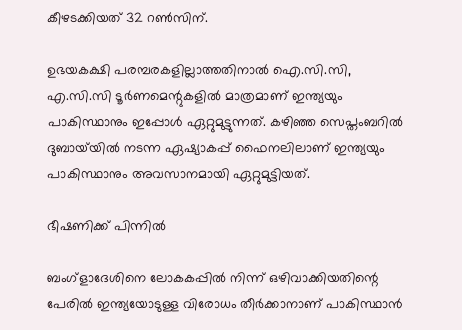കീഴടക്കിയത് 32 റൺസിന്.

ഉഭയകക്ഷി പരമ്പരകളില്ലാത്തതിനാൽ ഐ.സി.സി, എ.സി.സി ടൂർണമെന്റുകളിൽ മാത്രമാണ് ഇന്ത്യയും പാകിസ്ഥാനും ഇപ്പോൾ ഏറ്റുമുട്ടുന്നത്. കഴിഞ്ഞ സെപ്തംബറിൽ ദുബായ്‌യിൽ നടന്ന ഏഷ്യാകപ്പ് ഫൈനലിലാണ് ഇന്ത്യയും പാകിസ്ഥാനും അവസാനമായി ഏറ്റുമുട്ടിയത്.

ഭീഷണിക്ക് പിന്നിൽ

ബംഗ്ളാദേശിനെ ലോകകപ്പിൽ നിന്ന് ഒഴിവാക്കിയതിന്റെ പേരിൽ ഇന്ത്യയോടുള്ള വിരോധം തീർക്കാനാണ് പാകിസ്ഥാൻ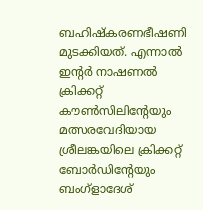ബഹിഷ്കരണഭീഷണി മുടക്കിയത്. എന്നാൽ ഇന്റർ നാഷണൽ ക്രിക്കറ്റ് കൗൺസിലിന്റേയും മത്സരവേദിയായ ശ്രീലങ്കയിലെ ക്രിക്കറ്റ് ബോർഡിന്റേയും ബംഗ്ളാദേശ്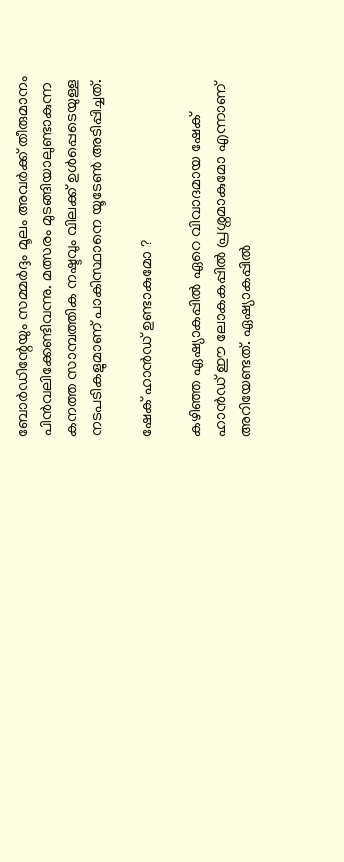ബോർഡിന്റേയും സമ്മർദ്ദം മൂലം അവർക്ക് തീരുമാനം പിൻവലിക്കേണ്ടിവന്നു. മത്സരം മുടങ്ങിയാലുണ്ടാകുന്ന കനത്ത സാമ്പത്തിക നഷ്ടവും വിലക്ക് ഉൾപ്പെടെയുള്ള നടപടികളുമാണ് പാകിസ്ഥാനെ യൂടേൺ അടിപ്പിച്ചത്.

ഷേക് ഹാൻഡ് ഉണ്ടാകുമോ ?

കഴിഞ്ഞ ഏഷ്യാകപ്പിൽ ഏറെ വിവാദമായ ഷേക് ഹാൻഡ് ഈ ലോകകപ്പിൽ പ്രശ്നമാകുമോ എന്നാണ് അറിയേണ്ടത്. ഏഷ്യാകപ്പിൽ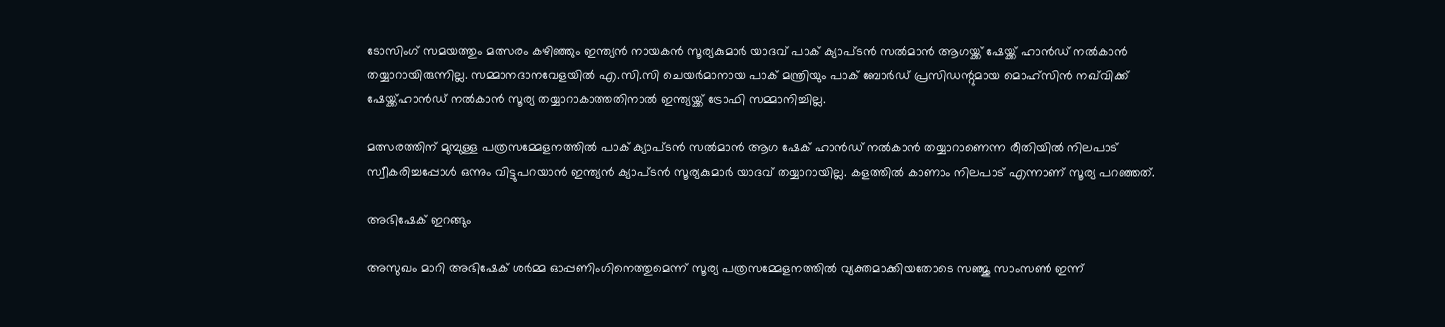ടോസിംഗ് സമയത്തും മത്സരം കഴിഞ്ഞും ഇന്ത്യൻ നായകൻ സൂര്യകുമാർ യാദവ് പാക് ക്യാപ്ടൻ സൽമാൻ ആഗയ്ക്ക് ഷേയ്ക്ക് ഹാൻഡ് നൽകാൻ തയ്യാറായിരുന്നില്ല. സമ്മാനദാനവേളയിൽ എ.സി.സി ചെയർമാനായ പാക് മന്ത്രിയും പാക് ബോർഡ് പ്രസിഡന്റുമായ മൊഹ്‌സിൻ നഖ്‌വിക്ക് ഷേയ്ക്ക്ഹാൻഡ് നൽകാൻ സൂര്യ തയ്യാറാകാത്തതിനാൽ ഇന്ത്യയ്ക്ക് ട്രോഫി സമ്മാനിച്ചില്ല.

മത്സരത്തിന് മുമ്പുള്ള പത്രസമ്മേളനത്തിൽ പാക് ക്യാപ്ടൻ സൽമാൻ ആഗ ഷേക് ഹാൻഡ് നൽകാൻ തയ്യാറാണെന്ന രീതിയിൽ നിലപാട് സ്വീകരിച്ചപ്പോൾ ഒന്നും വിട്ടുപറയാൻ ഇന്ത്യൻ ക്യാപ്ടൻ സൂര്യകുമാർ യാദവ് തയ്യാറായില്ല. കളത്തിൽ കാണാം നിലപാട് എന്നാണ് സൂര്യ പറഞ്ഞത്.

അഭിഷേക് ഇറങ്ങും

അസുഖം മാറി അഭിഷേക് ശർമ്മ ഓപ്പണിംഗിനെത്തുമെന്ന് സൂര്യ പത്രസമ്മേളനത്തിൽ വ്യക്തമാക്കിയതോടെ സഞ്ജു സാംസൺ ഇന്ന്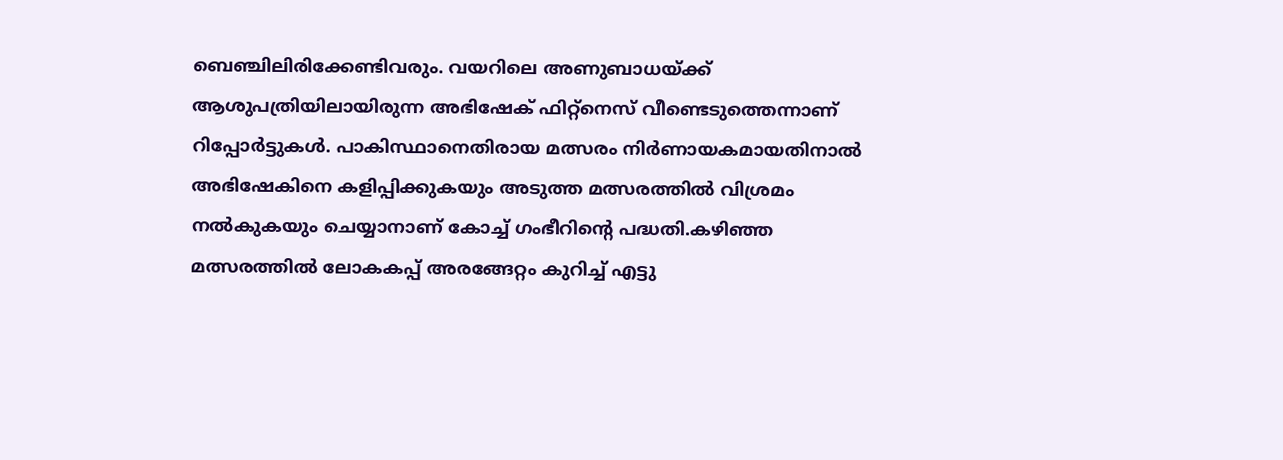ബെഞ്ചിലിരിക്കേണ്ടിവരും. വയറിലെ അണുബാധയ്ക്ക് ആശുപത്രിയിലായിരുന്ന അഭിഷേക് ഫിറ്റ്നെസ് വീണ്ടെടുത്തെന്നാണ് റിപ്പോർട്ടുകൾ. പാകിസ്ഥാനെതിരായ മത്സരം നിർണായകമായതിനാൽ അഭിഷേകിനെ കളിപ്പിക്കുകയും അടുത്ത മത്സരത്തിൽ വിശ്രമം നൽകുകയും ചെയ്യാനാണ് കോച്ച് ഗംഭീറിന്റെ പദ്ധതി.കഴിഞ്ഞ മത്സരത്തിൽ ലോകകപ്പ് അരങ്ങേറ്റം കുറിച്ച് എട്ടു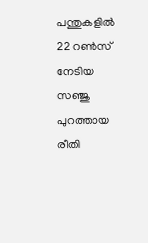പന്തുകളിൽ 22 റൺസ് നേടിയ സഞ്ജു പുറത്തായ രീതി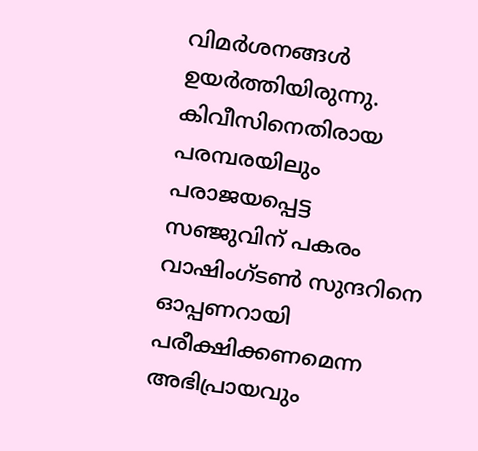വിമർശനങ്ങൾ ഉയർത്തിയിരുന്നു. കിവീസിനെതിരായ പരമ്പരയിലും പരാജയപ്പെട്ട സഞ്ജുവിന് പകരം വാഷിംഗ്ടൺ സുന്ദറിനെ ഓപ്പണറായി പരീക്ഷിക്കണമെന്ന അഭിപ്രായവും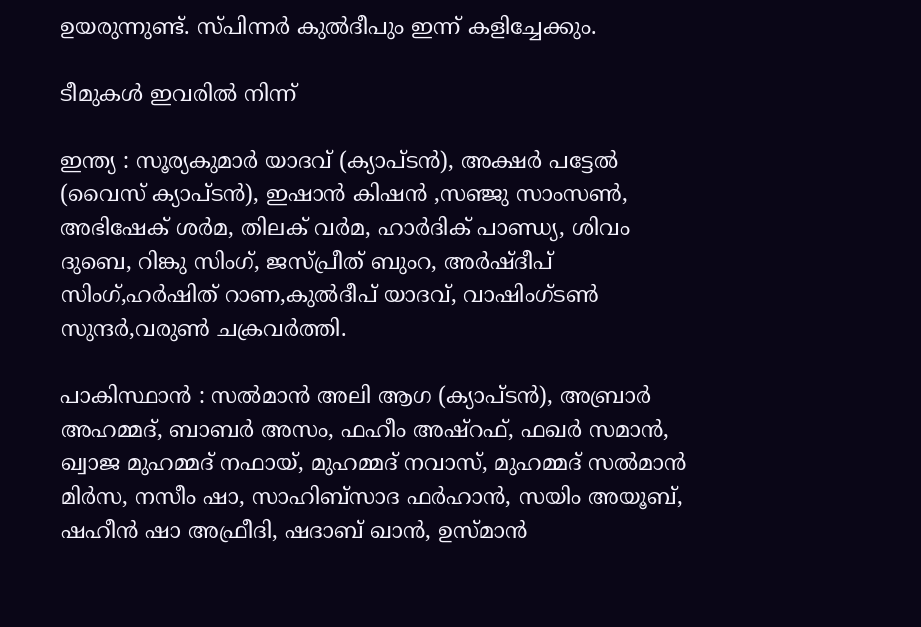ഉയരുന്നുണ്ട്. സ്പിന്നർ കുൽദീപും ഇന്ന് കളിച്ചേക്കും.

ടീമുകൾ ഇവരിൽ നിന്ന്

ഇന്ത്യ : സൂര്യകുമാർ യാദവ് (ക്യാപ്ടൻ), അക്ഷർ പട്ടേൽ (വൈസ് ക്യാപ്ടൻ), ഇഷാൻ കിഷൻ ,സഞ്ജു സാംസൺ, അഭിഷേക് ശർമ, തിലക് വർമ, ഹാർദിക് പാണ്ഡ്യ, ശിവം ദുബെ, റിങ്കു സിംഗ്, ജസ്പ്രീത് ബുംറ, അർഷ്ദീപ് സിംഗ്,ഹർഷിത് റാണ,കുൽദീപ് യാദവ്, വാഷിംഗ്‌ടൺ സുന്ദർ,വരുൺ ചക്രവർത്തി.

പാകിസ്ഥാൻ : സൽമാൻ അലി ആഗ (ക്യാപ്ടൻ), അബ്രാർ അഹമ്മദ്, ബാബർ അസം, ഫഹീം അഷ്റഫ്, ഫഖർ സമാൻ, ഖ്വാജ മുഹമ്മദ് നഫായ്, മുഹമ്മദ് നവാസ്, മുഹമ്മദ് സൽമാൻ മിർസ, നസീം ഷാ, സാഹിബ്സാദ ഫർഹാൻ, സയിം അയൂബ്, ഷഹീൻ ഷാ അഫ്രീദി, ഷദാബ് ഖാൻ, ഉസ്മാൻ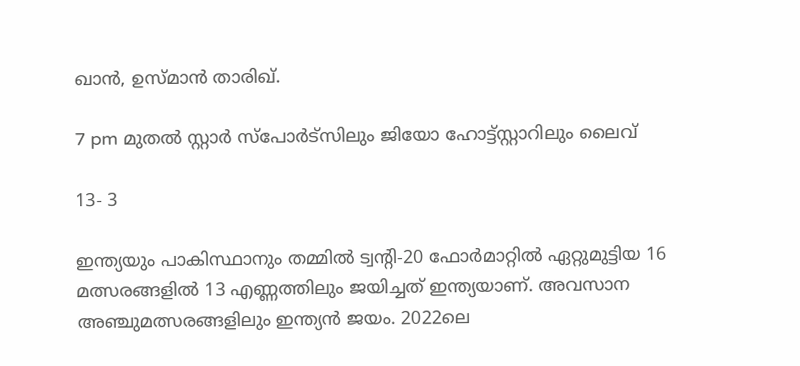ഖാൻ, ഉസ്മാൻ താരിഖ്.

7 pm മുതൽ സ്റ്റാർ സ്പോർട്സിലും ജിയോ ഹോട്ട്‌സ്റ്റാറിലും ലൈവ്

13- 3

ഇന്ത്യയും പാകിസ്ഥാനും തമ്മിൽ ട്വന്റി-20 ഫോർമാറ്റിൽ ഏറ്റുമുട്ടിയ 16 മത്സരങ്ങളിൽ 13 എണ്ണത്തിലും ജയിച്ചത് ഇന്ത്യയാണ്. അവസാന അഞ്ചുമത്സരങ്ങളിലും ഇന്ത്യൻ ജയം. 2022ലെ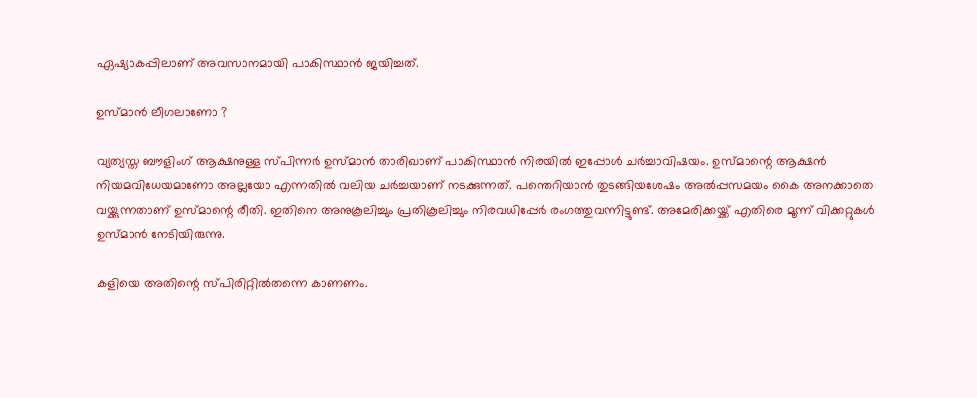ഏഷ്യാകപ്പിലാണ് അവസാനമായി പാകിസ്ഥാൻ ജയിച്ചത്.

ഉസ്മാൻ ലീഗലാണോ ?

വ്യത്യസ്ത ബൗളിംഗ് ആക്ഷനുള്ള സ്പിന്നർ ഉസ്മാൻ താരിഖാണ് പാകിസ്ഥാൻ നിരയിൽ ഇപ്പോൾ ചർച്ചാവിഷയം. ഉസ്മാന്റെ ആക്ഷൻ നിയമവിധേയമാണോ അല്ലയോ എന്നതിൽ വലിയ ചർച്ചയാണ് നടക്കുന്നത്. പന്തെറിയാൻ തുടങ്ങിയശേഷം അൽപ്പസമയം കൈ അനക്കാതെ വയ്ക്കുന്നതാണ് ഉസ്മാന്റെ രീതി. ഇതിനെ അനുകൂലിച്ചും പ്രതികൂലിച്ചും നിരവധിപ്പേർ രംഗത്തുവന്നിട്ടുണ്ട്. അമേരിക്കയ്ക്ക് എതിരെ മൂന്ന് വിക്കറ്റുകൾ ഉസ്മാൻ നേടിയിരുന്നു.

കളിയെ അതിന്റെ സ്പിരിറ്റിൽതന്നെ കാണണം.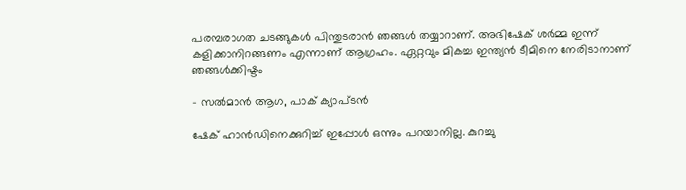പരമ്പരാഗത ചടങ്ങുകൾ പിന്തുടരാൻ ഞങ്ങൾ തയ്യാറാണ്. അഭിഷേക് ശർമ്മ ഇന്ന് കളിക്കാനിറങ്ങണം എന്നാണ് ആഗ്രഹം. ഏറ്റവും മികച്ച ഇന്ത്യൻ ടീമിനെ നേരിടാനാണ് ഞങ്ങൾക്കിഷ്ടം

- സൽമാൻ ആഗ, പാക് ക്യാപ്ടൻ

ഷേക് ഹാൻഡിനെക്കുറിച്ച് ഇപ്പോൾ ഒന്നും പറയാനില്ല. കുറച്ചു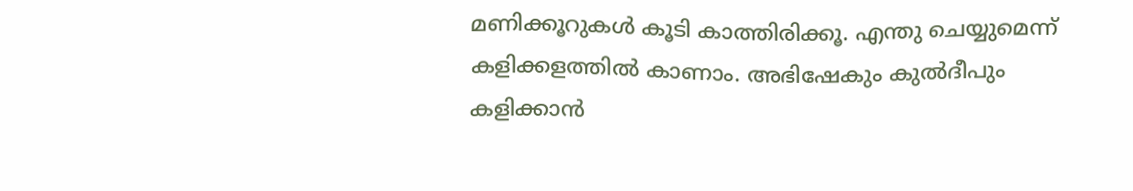മണിക്കൂറുകൾ കൂടി കാത്തിരിക്കൂ. എന്തു ചെയ്യുമെന്ന് കളിക്കളത്തിൽ കാണാം. അഭിഷേകും കുൽദീപും കളിക്കാൻ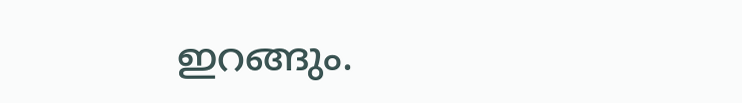ഇറങ്ങും.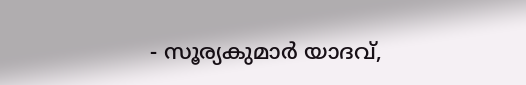- സൂര്യകുമാർ യാദവ്,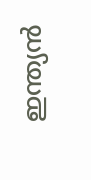ഇന്ത്യൻ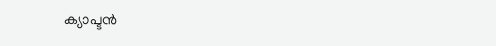ക്യാപ്ടൻ